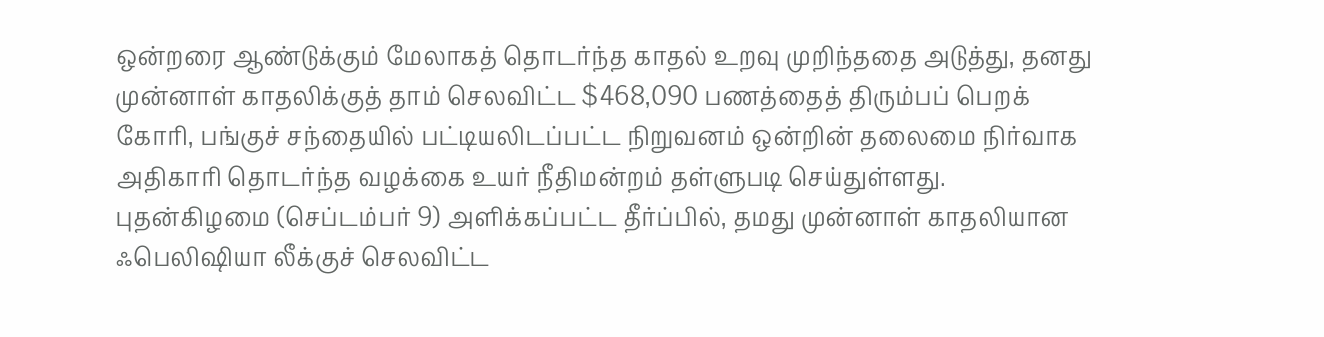ஒன்றரை ஆண்டுக்கும் மேலாகத் தொடர்ந்த காதல் உறவு முறிந்ததை அடுத்து, தனது முன்னாள் காதலிக்குத் தாம் செலவிட்ட $468,090 பணத்தைத் திரும்பப் பெறக் கோரி, பங்குச் சந்தையில் பட்டியலிடப்பட்ட நிறுவனம் ஒன்றின் தலைமை நிர்வாக அதிகாரி தொடர்ந்த வழக்கை உயர் நீதிமன்றம் தள்ளுபடி செய்துள்ளது.
புதன்கிழமை (செப்டம்பர் 9) அளிக்கப்பட்ட தீர்ப்பில், தமது முன்னாள் காதலியான ஃபெலிஷியா லீக்குச் செலவிட்ட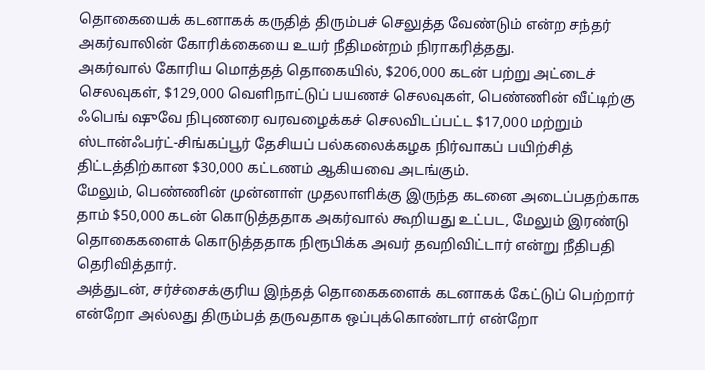தொகையைக் கடனாகக் கருதித் திரும்பச் செலுத்த வேண்டும் என்ற சந்தர் அகர்வாலின் கோரிக்கையை உயர் நீதிமன்றம் நிராகரித்தது.
அகர்வால் கோரிய மொத்தத் தொகையில், $206,000 கடன் பற்று அட்டைச் செலவுகள், $129,000 வெளிநாட்டுப் பயணச் செலவுகள், பெண்ணின் வீட்டிற்கு ஃபெங் ஷுவே நிபுணரை வரவழைக்கச் செலவிடப்பட்ட $17,000 மற்றும் ஸ்டான்ஃபர்ட்-சிங்கப்பூர் தேசியப் பல்கலைக்கழக நிர்வாகப் பயிற்சித் திட்டத்திற்கான $30,000 கட்டணம் ஆகியவை அடங்கும்.
மேலும், பெண்ணின் முன்னாள் முதலாளிக்கு இருந்த கடனை அடைப்பதற்காக தாம் $50,000 கடன் கொடுத்ததாக அகர்வால் கூறியது உட்பட, மேலும் இரண்டு தொகைகளைக் கொடுத்ததாக நிரூபிக்க அவர் தவறிவிட்டார் என்று நீதிபதி தெரிவித்தார்.
அத்துடன், சர்ச்சைக்குரிய இந்தத் தொகைகளைக் கடனாகக் கேட்டுப் பெற்றார் என்றோ அல்லது திரும்பத் தருவதாக ஒப்புக்கொண்டார் என்றோ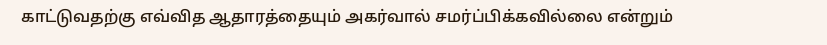காட்டுவதற்கு எவ்வித ஆதாரத்தையும் அகர்வால் சமர்ப்பிக்கவில்லை என்றும்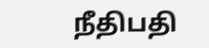நீதிபதி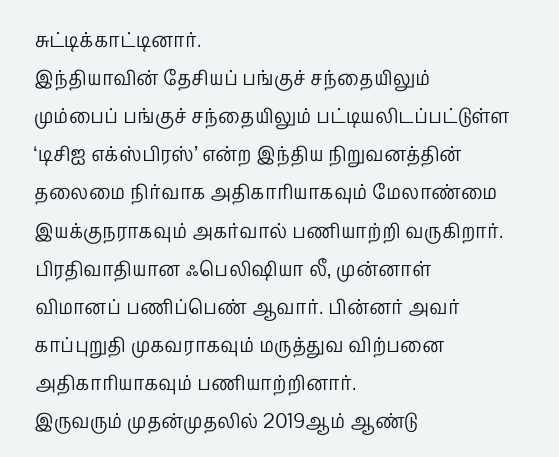சுட்டிக்காட்டினார்.
இந்தியாவின் தேசியப் பங்குச் சந்தையிலும் மும்பைப் பங்குச் சந்தையிலும் பட்டியலிடப்பட்டுள்ள ‘டிசிஐ எக்ஸ்பிரஸ்’ என்ற இந்திய நிறுவனத்தின் தலைமை நிர்வாக அதிகாரியாகவும் மேலாண்மை இயக்குநராகவும் அகர்வால் பணியாற்றி வருகிறார்.
பிரதிவாதியான ஃபெலிஷியா லீ, முன்னாள் விமானப் பணிப்பெண் ஆவார். பின்னர் அவர் காப்புறுதி முகவராகவும் மருத்துவ விற்பனை அதிகாரியாகவும் பணியாற்றினார்.
இருவரும் முதன்முதலில் 2019ஆம் ஆண்டு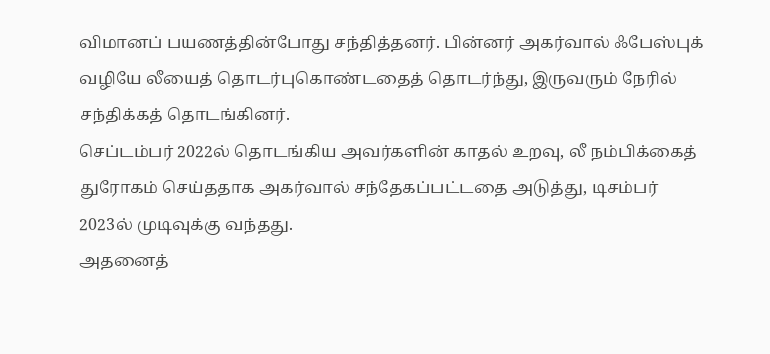விமானப் பயணத்தின்போது சந்தித்தனர். பின்னர் அகர்வால் ஃபேஸ்புக் வழியே லீயைத் தொடர்புகொண்டதைத் தொடர்ந்து, இருவரும் நேரில் சந்திக்கத் தொடங்கினர்.
செப்டம்பர் 2022ல் தொடங்கிய அவர்களின் காதல் உறவு, லீ நம்பிக்கைத் துரோகம் செய்ததாக அகர்வால் சந்தேகப்பட்டதை அடுத்து, டிசம்பர் 2023ல் முடிவுக்கு வந்தது.
அதனைத்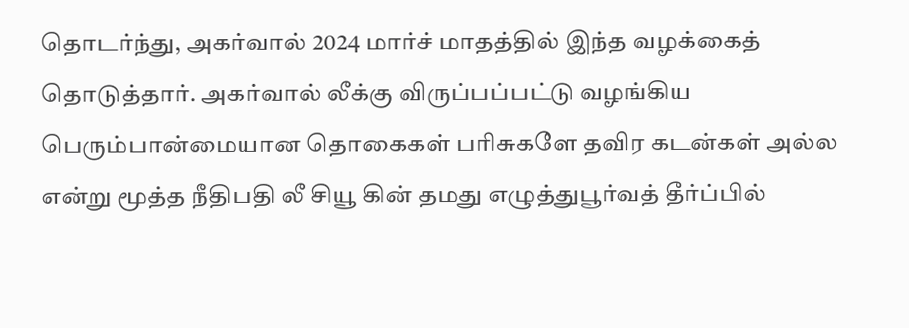தொடர்ந்து, அகர்வால் 2024 மார்ச் மாதத்தில் இந்த வழக்கைத் தொடுத்தார். அகர்வால் லீக்கு விருப்பப்பட்டு வழங்கிய பெரும்பான்மையான தொகைகள் பரிசுகளே தவிர கடன்கள் அல்ல என்று மூத்த நீதிபதி லீ சியூ கின் தமது எழுத்துபூர்வத் தீர்ப்பில்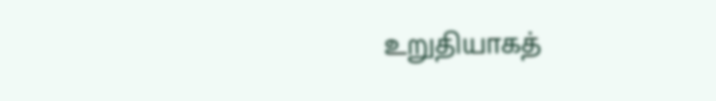உறுதியாகத்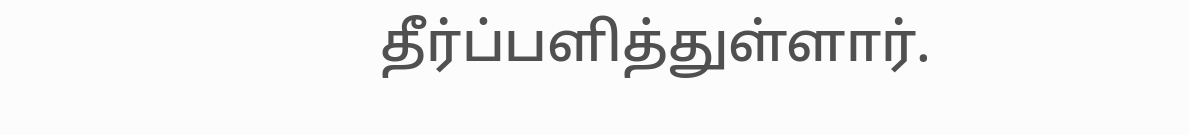தீர்ப்பளித்துள்ளார்.